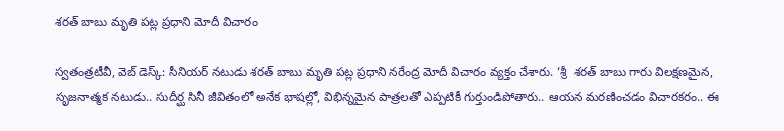శరత్ బాబు మృతి పట్ల ప్రధాని మోదీ విచారం

స్వతంత్రటీవీ, వెబ్ డెస్క్: సీనియర్ నటుడు శరత్ బాబు మృతి పట్ల ప్రధాని నరేంద్ర మోదీ విచారం వ్యక్తం చేశారు. ‘శ్రీ  శరత్ బాబు గారు విలక్షణమైన, సృజనాత్మక నటుడు.. సుదీర్ఘ సినీ జీవితంలో అనేక భాషల్లో, విభిన్నమైన పాత్రలతో ఎప్పటికీ గుర్తుండిపోతారు.. ఆయన మరణించడం విచారకరం.. ఈ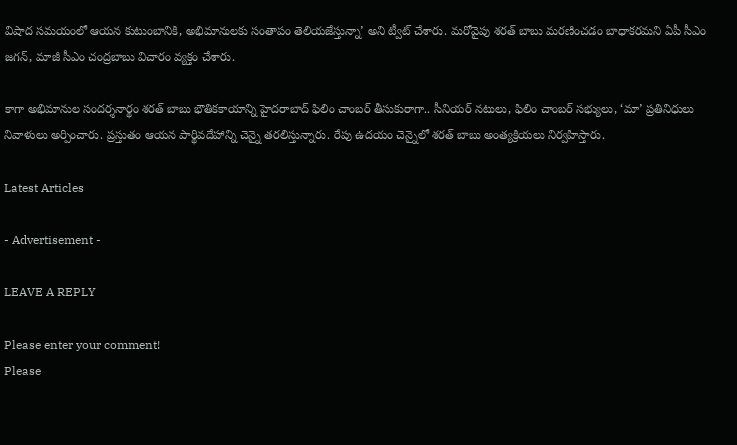విషాద సమయంలో ఆయన కుటుంబానికి, అభిమానులకు సంతాపం తెలియజేస్తున్నా’ అని ట్వీట్ చేశారు. మరోవైపు శరత్ బాబు మరణించడం బాధాకరమని ఏపీ సీఎం జగన్, మాజీ సీఎం చంద్రబాబు విచారం వ్యక్తం చేశారు.

కాగా అభిమానుల సందర్శనార్థం శరత్ బాబు భౌతికకాయాన్ని హైదరాబాద్ ఫిలిం చాంబర్ తీసుకురాగా.. సీనియర్ నటులు, ఫిలిం చాంబర్ సభ్యులు, ‘మా’ ప్రతినిధులు నివాళులు అర్పించారు. ప్రస్తుతం ఆయన పార్థివదేహాన్ని చెన్నై తరలిస్తున్నారు. రేపు ఉదయం చెన్నైలో శరత్ బాబు అంత్యక్రియలు నిర్వహిస్తారు.

Latest Articles

- Advertisement -

LEAVE A REPLY

Please enter your comment!
Please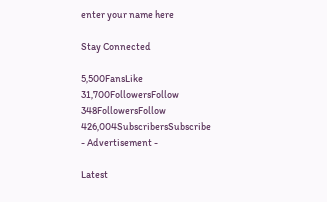enter your name here

Stay Connected

5,500FansLike
31,700FollowersFollow
348FollowersFollow
426,004SubscribersSubscribe
- Advertisement -

Latest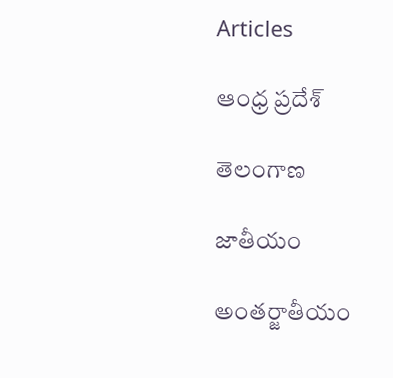Articles

ఆంధ్ర ప్రదేశ్

తెలంగాణ

జాతీయం

అంతర్జాతీయం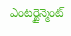ఎంటర్టైన్మెంట్